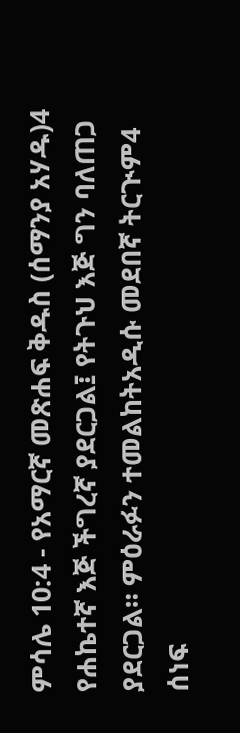ምሳሌ 10:4 - የአማርኛ መጽሐፍ ቅዱስ (ሰማንያ አሃዱ)4 የሐኬተኛ እጅ ችግረኛ ያደርጋል፤ የትጉህ እጅ ግን ባለጠጋ ያደርጋል። ምዕራፉን ተመልከትአዲሱ መደበኛ ትርጒም4 ሰነፍ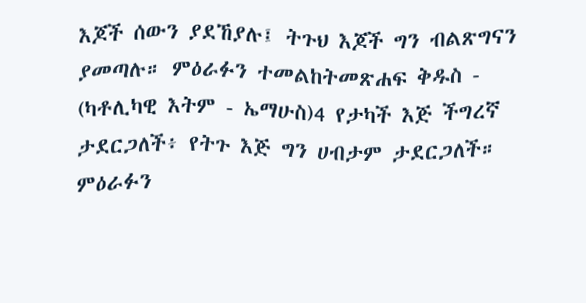እጆች ሰውን ያደኸያሉ፤ ትጉህ እጆች ግን ብልጽግናን ያመጣሉ። ምዕራፉን ተመልከትመጽሐፍ ቅዱስ - (ካቶሊካዊ እትም - ኤማሁስ)4 የታካች እጅ ችግረኛ ታደርጋለች፥ የትጉ እጅ ግን ሀብታም ታደርጋለች። ምዕራፉን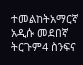ተመልከትአማርኛ አዲሱ መደበኛ ትርጉም4 ስንፍና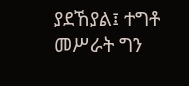ያደኸያል፤ ተግቶ መሥራት ግን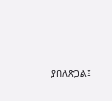ያበለጽጋል፤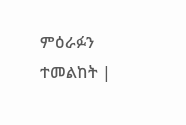ምዕራፉን ተመልከት |